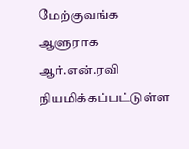மேற்குவங்க ஆளுராக ஆர்.என்.ரவி நியமிக்கப்பட்டுள்ள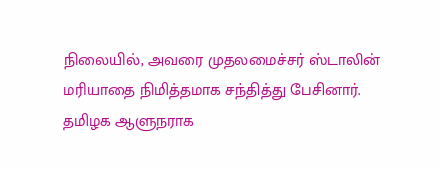நிலையில், அவரை முதலமைச்சர் ஸ்டாலின் மரியாதை நிமித்தமாக சந்தித்து பேசினார்.
தமிழக ஆளுநராக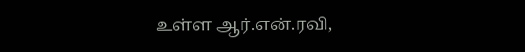உள்ள ஆர்.என்.ரவி,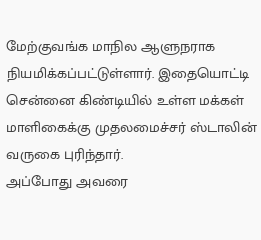மேற்குவங்க மாநில ஆளுநராக நியமிக்கப்பட்டுள்ளார். இதையொட்டி சென்னை கிண்டியில் உள்ள மக்கள் மாளிகைக்கு முதலமைச்சர் ஸ்டாலின் வருகை புரிந்தார்.
அப்போது அவரை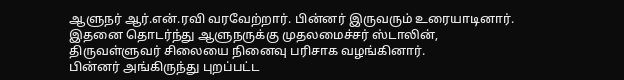ஆளுநர் ஆர்.என்.ரவி வரவேற்றார். பின்னர் இருவரும் உரையாடினார். இதனை தொடர்ந்து ஆளுநருக்கு முதலமைச்சர் ஸ்டாலின், திருவள்ளுவர் சிலையை நினைவு பரிசாக வழங்கினார்.
பின்னர் அங்கிருந்து புறப்பட்ட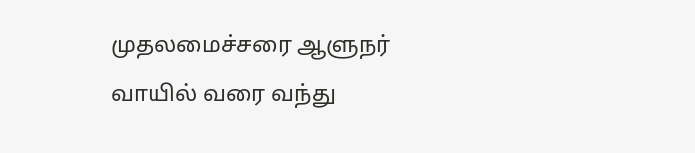முதலமைச்சரை ஆளுநர் வாயில் வரை வந்து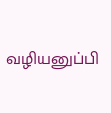வழியனுப்பி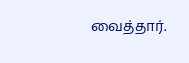வைத்தார்.